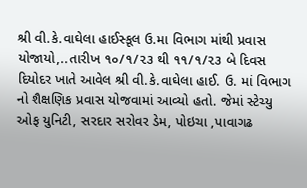શ્રી વી.કે.વાઘેલા હાઈસ્કૂલ ઉ.મા વિભાગ માંથી પ્રવાસ યોજાયો,..તારીખ ૧૦/૧/૨૩ થી ૧૧/૧/૨૩ બે દિવસ દિયોદર ખાતે આવેલ શ્રી વી.કે.વાઘેલા હાઈ. ઉ. માં વિભાગ નો શૈક્ષણિક પ્રવાસ યોજવામાં આવ્યો હતો. જેમાં સ્ટેચ્યુ ઓફ યુનિટી, સરદાર સરોવર ડેમ, પોઇચા ,પાવાગઢ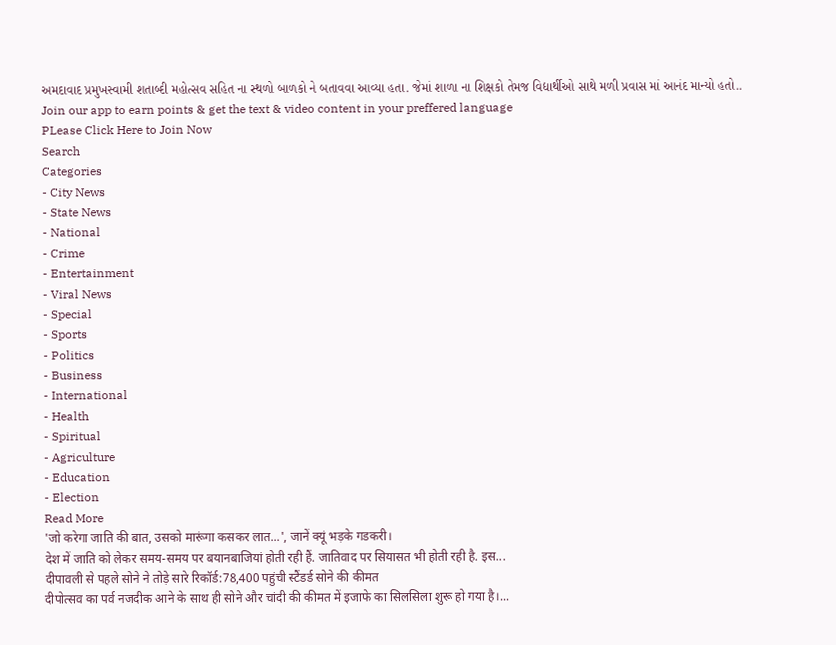અમદાવાદ પ્રમુખસ્વામી શતાબ્દી મહોત્સવ સહિત ના સ્થળો બાળકો ને બતાવવા આવ્યા હતા. જેમાં શાળા ના શિક્ષકો તેમજ વિદ્યાર્થીઓ સાથે મળી પ્રવાસ માં આનંદ માન્યો હતો..
Join our app to earn points & get the text & video content in your preffered language
PLease Click Here to Join Now
Search
Categories
- City News
- State News
- National
- Crime
- Entertainment
- Viral News
- Special
- Sports
- Politics
- Business
- International
- Health
- Spiritual
- Agriculture
- Education
- Election
Read More
'जो करेगा जाति की बात, उसको मारूंगा कसकर लात...', जानें क्यूं भड़के गडकरी।
देश में जाति को लेकर समय-समय पर बयानबाजियां होती रही हैं. जातिवाद पर सियासत भी होती रही है. इस...
दीपावली से पहले सोने ने तोड़े सारे रिकॉर्ड:78,400 पहुंची स्टैंडर्ड सोने की कीमत
दीपोत्सव का पर्व नजदीक आने के साथ ही सोने और चांदी की कीमत में इजाफे का सिलसिला शुरू हो गया है।...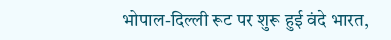भोपाल-दिल्ली रूट पर शुरू हुई वंदे भारत,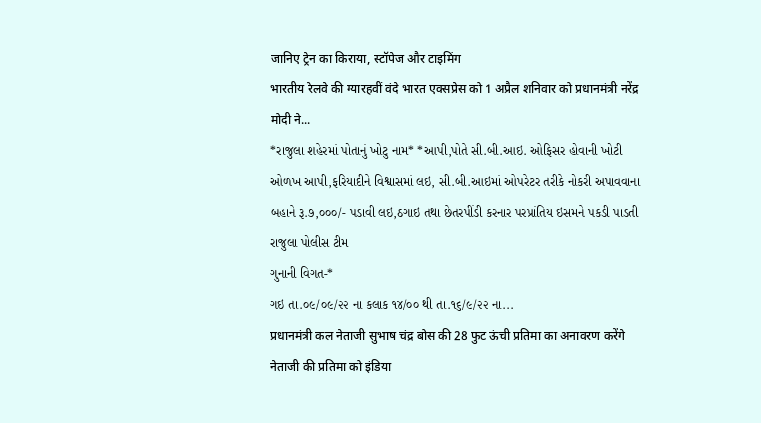जानिए ट्रेन का किराया, स्टॉपेज और टाइमिंग
भारतीय रेलवे की ग्यारहवीं वंदे भारत एक्सप्रेस को 1 अप्रैल शनिवार को प्रधानमंत्री नरेंद्र मोदी ने...
*રાજુલા શહેરમાં પોતાનું ખોટુ નામ* *આપી,પોતે સી.બી.આઇ. ઓફિસર હોવાની ખોટી ઓળખ આપી,ફરિયાદીને વિશ્વાસમાં લઇ, સી.બી.આઇમાં ઓપરેટર તરીકે નોકરી અપાવવાના બહાને રૂ.૭,૦૦૦/- પડાવી લઇ,ઠગાઇ તથા છેતરપીંડી કરનાર પરપ્રાંતિય ઇસમને પકડી પાડતી રાજુલા પોલીસ ટીમ
ગુનાની વિગત-*
ગઇ તા.૦૯/૦૯/૨૨ ના કલાક ૧૪/૦૦ થી તા.૧૬/૯/૨૨ ના...
प्रधानमंत्री कल नेताजी सुभाष चंद्र बोस की 28 फुट ऊंची प्रतिमा का अनावरण करेंगे
नेताजी की प्रतिमा को इंडिया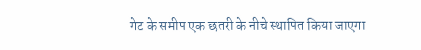गेट के समीप एक छतरी के नीचे स्थापित किया जाएगा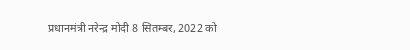प्रधानमंत्री नरेन्द्र मोदी 8 सितम्बर, 2022 को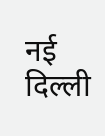नई दिल्ली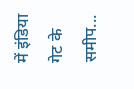में इंडिया गेट के समीप...